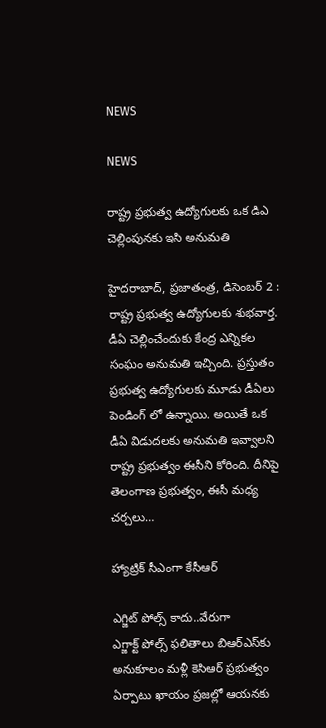NEWS

NEWS

రాష్ట్ర ప్రభుత్వ ఉద్యోగులకు ఒక డిఎ చెల్లింపునకు ఇసి అనుమతి

హైదరాబాద్‌, ప్రజాతంత్ర, డిసెంబర్‌ 2 : రాష్ట్ర ప్రభుత్వ ఉద్యోగులకు శుభవార్త. డీఏ చెల్లించేందుకు కేంద్ర ఎన్నికల సంఘం అనుమతి ఇచ్చింది. ప్రస్తుతం ప్రభుత్వ ఉద్యోగులకు మూడు డీఏలు పెండింగ్‌ ‌లో ఉన్నాయి. అయితే ఒక డీఏ విడుదలకు అనుమతి ఇవ్వాలని రాష్ట్ర ప్రభుత్వం ఈసీని కోరింది. దీనిపై తెలంగాణ ప్రభుత్వం, ఈసీ మధ్య చర్చలు…

హ్యాట్రిక్‌ ‌సీఎంగా కేసీఆర్‌

ఎగ్జిట్‌ ‌పోల్స్ ‌కాదు..వేరుగా ఎగ్జాక్ట్ ‌పోల్స్ ‌ఫలితాలు బిఆర్‌ఎస్‌కు అనుకూలం మళ్లీ కెసిఆర్‌ ‌ప్రభుత్వం ఏర్పాటు ఖాయం ప్రజల్లో ఆయనకు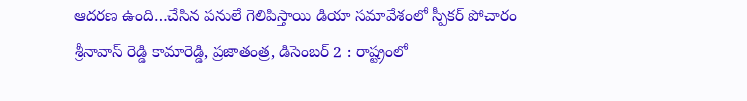ఆదరణ ఉంది…చేసిన పనులే గెలిపిస్తాయి డియా సమావేశంలో స్పీకర్‌ ‌పోచారం శ్రీనావాస్‌ ‌రెడ్డి కామారెడ్డి, ప్రజాతంత్ర, డిసెంబర్‌ 2 : రాష్ట్రంలో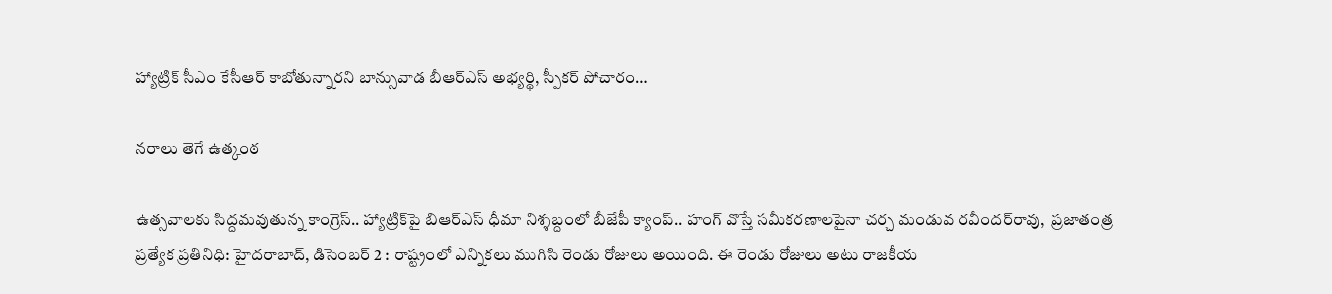హ్యాట్రిక్‌ ‌సీఎం కేసీఆర్‌ ‌కాబోతున్నారని బాన్సువాడ బీఆర్‌ఎస్‌ అభ్యర్థి, స్పీకర్‌ ‌పోచారం…

నరాలు తెగే ఉత్కంఠ

ఉత్సవాలకు సిద్దమవుతున్న కాంగ్రెస్‌.. హ్యాట్రిక్‌పై బిఆర్‌ఎస్‌ ధీమా నిశ్శబ్దంలో బీజేపీ క్యాంప్‌.. హంగ్‌ వొస్తే సమీకరణాలపైనా చర్చ మండువ రవీందర్‌రావు,  ప్రజాతంత్ర ప్రత్యేక ప్రతినిధి: హైదరాబాద్‌, డిసెంబర్‌ 2 : రాష్ట్రంలో ఎన్నికలు ముగిసి రెండు రోజులు అయింది. ఈ రెండు రోజులు అటు రాజకీయ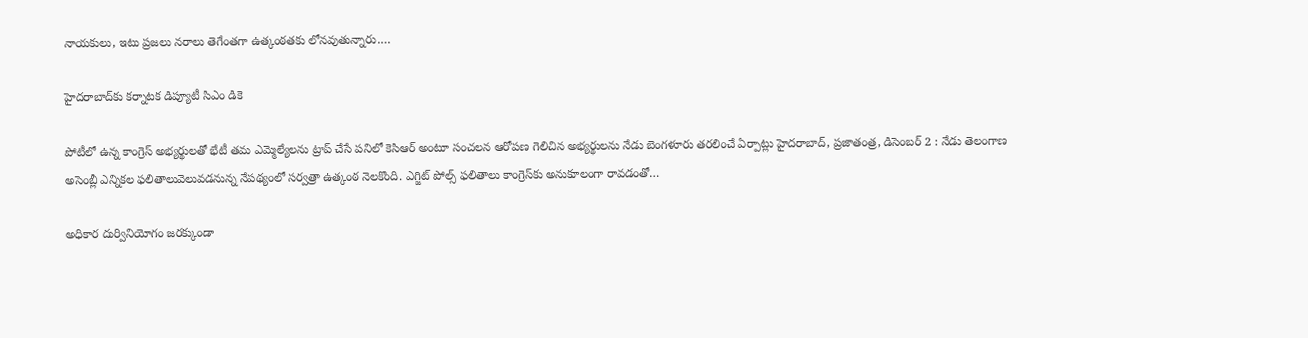నాయకులు, ఇటు ప్రజలు నరాలు తెగేంతగా ఉత్కంఠతకు లోనవుతున్నారు.…

హైదరాబాద్‌కు కర్నాటక డిప్యూటీ సిఎం డికె

పోటీలో ఉన్న కాంగ్రెస్‌ అభ్యర్థులతో భేటీ తమ ఎమ్మెల్యేలను ట్రాప్‌ ‌చేసే పనిలో కెసిఆర్‌ అం‌టూ సంచలన ఆరోపణ గెలిచిన అభ్యర్థులను నేడు బెంగళూరు తరలించే ఏర్పాట్లు హైదరాబాద్‌, ప్రజాతంత్ర, డిసెంబర్‌ 2 : నేడు తెలంగాణ అసెంబ్లీ ఎన్నికల ఫలితాలువెలువడనున్న నేపథ్యంలో సర్వత్రా ఉత్కంఠ నెలకొంది. ఎగ్జిట్‌ ‌పోల్స్ ‌ఫలితాలు కాంగ్రెస్‌కు అనుకూలంగా రావడంతో…

అధికార దుర్వినియోగం జరక్కుండా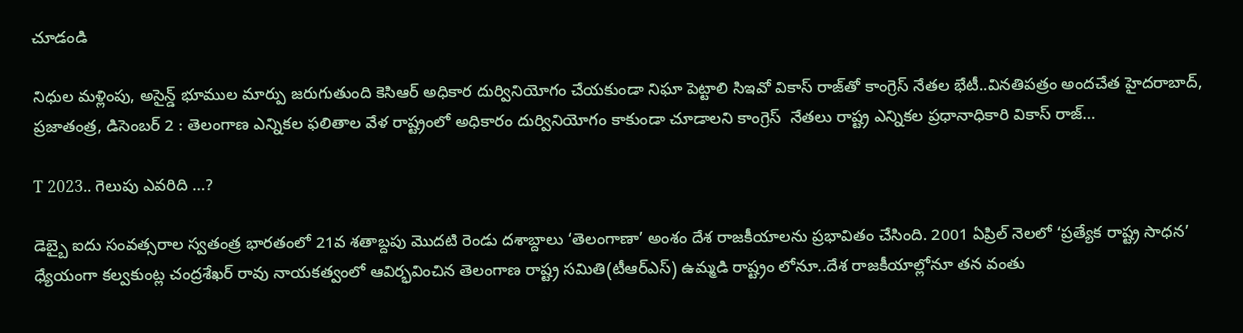చూడండి

నిధుల మళ్లింపు, అసైన్డ్ ‌భూముల మార్పు జరుగుతుంది కెసిఆర్‌ అధికార దుర్వినియోగం చేయకుండా నిఘా పెట్టాలి సిఇవో వికాస్‌ ‌రాజ్‌తో కాంగ్రెస్‌ ‌నేతల భేటీ..వినతిపత్రం అందచేత హైదరాబాద్‌, ప్రజాతంత్ర, డిసెంబర్‌ 2 : తెలంగాణ ఎన్నికల ఫలితాల వేళ రాష్ట్రంలో అధికారం దుర్వినియోగం కాకుండా చూడాలని కాంగ్రెస్‌  ‌నేతలు రాష్ట్ర ఎన్నికల ప్రధానాధికారి వికాస్‌ ‌రాజ్‌…

T 2023.. గెలుపు ఎవరిది …?

డెబ్బై ఐదు సంవత్సరాల స్వతంత్ర భారతంలో 21వ శతాబ్దపు మొదటి రెండు దశాబ్దాలు ‘తెలంగాణా’ అంశం దేశ రాజకీయాలను ప్రభావితం చేసింది. 2001 ఏప్రిల్‌ నెలలో ‘ప్రత్యేక రాష్ట్ర సాధన’ ధ్యేయంగా కల్వకుంట్ల చంద్రశేఖర్‌ రావు నాయకత్వంలో ఆవిర్భవించిన తెలంగాణ రాష్ట్ర సమితి(టీఆర్‌ఎస్‌) ఉమ్మడి రాష్ట్రం లోనూ..దేశ రాజకీయాల్లోనూ తన వంతు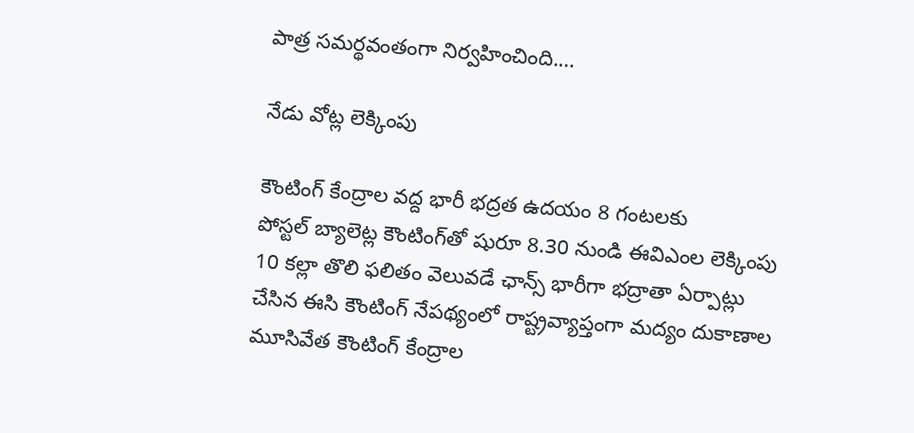పాత్ర సమర్థవంతంగా నిర్వహించింది.…

నేడు వోట్ల లెక్కింపు

కౌంటింగ్‌ ‌కేంద్రాల వద్ద భారీ భద్రత ఉదయం 8 గంటలకు పోస్టల్‌ ‌బ్యాలెట్ల కౌంటింగ్‌తో షురూ 8.30 నుండి ఈవిఎంల లెక్కింపు 10 కల్లా తొలి ఫలితం వెలువడే ఛాన్స్ ‌భారీగా భద్రాతా ఏర్పాట్లు చేసిన ఈసి కౌంటింగ్‌ ‌నేపథ్యంలో రాష్ట్రవ్యాప్తంగా మద్యం దుకాణాల మూసివేత కౌంటింగ్‌ ‌కేంద్రాల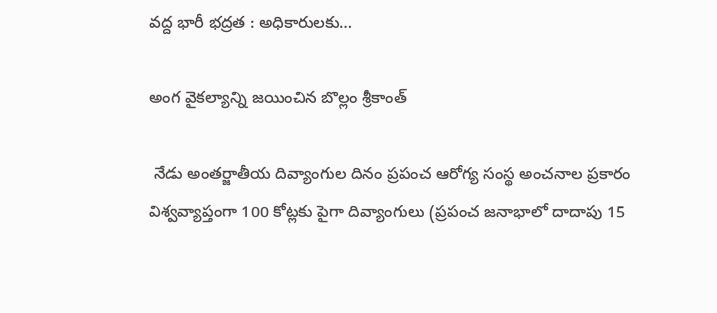వద్ద భారీ భద్రత : అధికారులకు…

అంగ వైకల్యాన్ని జయించిన బొల్లం శ్రీకాంత్‌

 నేడు అంతర్జాతీయ దివ్యాంగుల దినం ప్రపంచ ఆరోగ్య సంస్థ అంచనాల ప్రకారం విశ్వవ్యాప్తంగా 100 కోట్లకు పైగా దివ్యాంగులు (ప్రపంచ జనాభాలో దాదాపు 15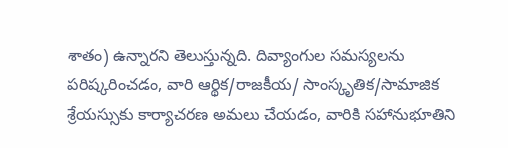శాతం) ఉన్నారని తెలుస్తున్నది. దివ్యాంగుల సమస్యలను పరిష్కరించడం, వారి ఆర్థిక/రాజకీయ/ సాంస్కృతిక/సామాజిక శ్రేయస్సుకు కార్యాచరణ అమలు చేయడం, వారికి సహానుభూతిని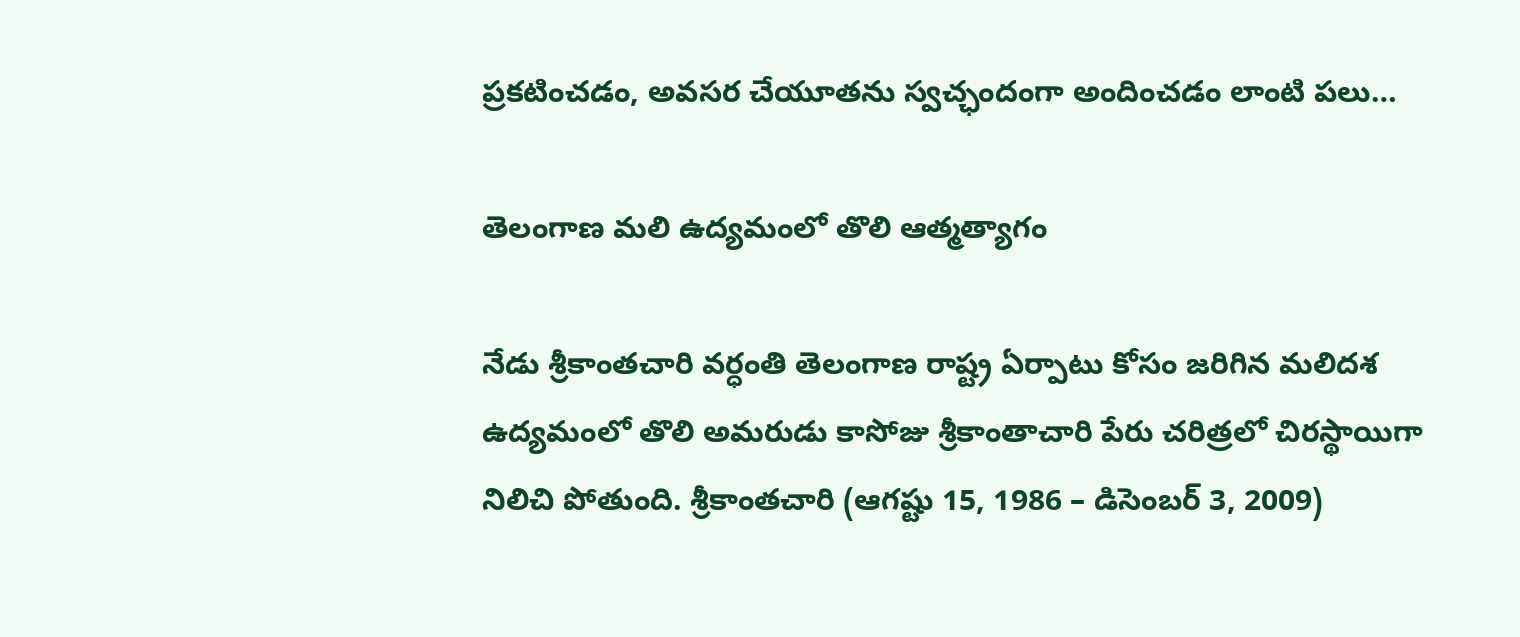ప్రకటించడం, అవసర చేయూతను స్వచ్ఛందంగా అందించడం లాంటి పలు…

తెలంగాణ మలి ఉద్యమంలో తొలి ఆత్మత్యాగం

నేడు శ్రీకాంతచారి వర్ధంతి తెలంగాణ రాష్ట్ర ఏర్పాటు కోసం జరిగిన మలిదశ ఉద్యమంలో తొలి అమరుడు కాసోజు శ్రీకాంతాచారి పేరు చరిత్రలో చిరస్థాయిగా నిలిచి పోతుంది. శ్రీకాంతచారి (ఆగష్టు 15, 1986 – డిసెంబర్‌ 3, 2009)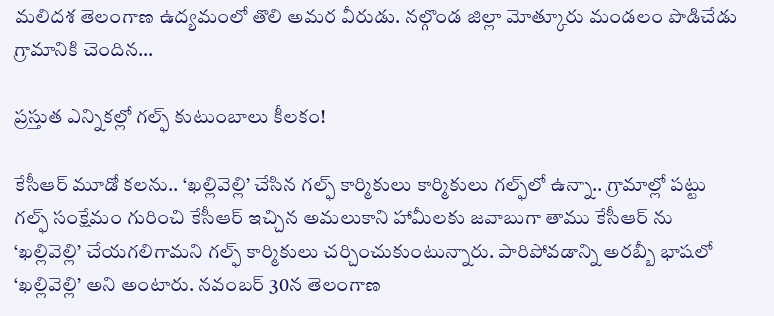మలిదశ తెలంగాణ ఉద్యమంలో తొలి అమర వీరుడు. నల్గొండ జిల్లా మోత్కూరు మండలం పొడిచేడు గ్రామానికి చెందిన…

ప్రస్తుత ఎన్నికల్లో గల్ఫ్‌ కుటుంబాలు కీలకం!

కేసీఆర్‌ మూడో కలను.. ‘ఖల్లివెల్లి’ చేసిన గల్ఫ్‌ కార్మికులు కార్మికులు గల్ఫ్‌లో ఉన్నా.. గ్రామాల్లో పట్టు గల్ఫ్‌ సంక్షేమం గురించి కేసీఆర్‌ ఇచ్చిన అమలుకాని హామీలకు జవాబుగా తాము కేసీఆర్‌ ను ‘ఖల్లివెల్లి’ చేయగలిగామని గల్ఫ్‌ కార్మికులు చర్చించుకుంటున్నారు. పారిపోవడాన్ని అరబ్బీ భాషలో  ‘ఖల్లివెల్లి’ అని అంటారు. నవంబర్‌ 30న తెలంగాణ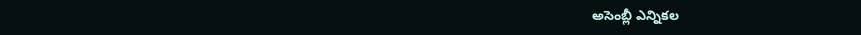అసెంబ్లీ ఎన్నికల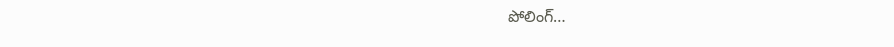పోలింగ్‌…